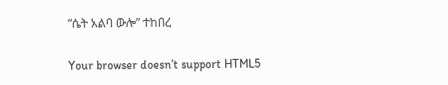“ሴት አልባ ውሎ” ተከበረ

Your browser doesn’t support HTML5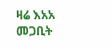ዛሬ እአአ መጋቢት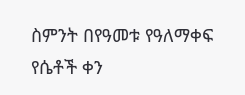ስምንት በየዓመቱ የዓለማቀፍ የሴቶች ቀን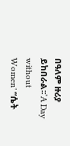በዓለም ዙሪያ ይከበራል፡፡‘A Day without Women’ “ሴት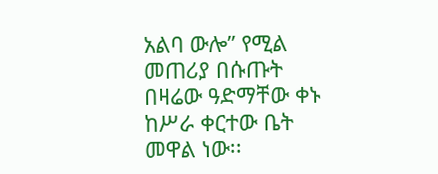አልባ ውሎ” የሚል መጠሪያ በሱጡት በዛሬው ዓድማቸው ቀኑ ከሥራ ቀርተው ቤት መዋል ነው፡፡